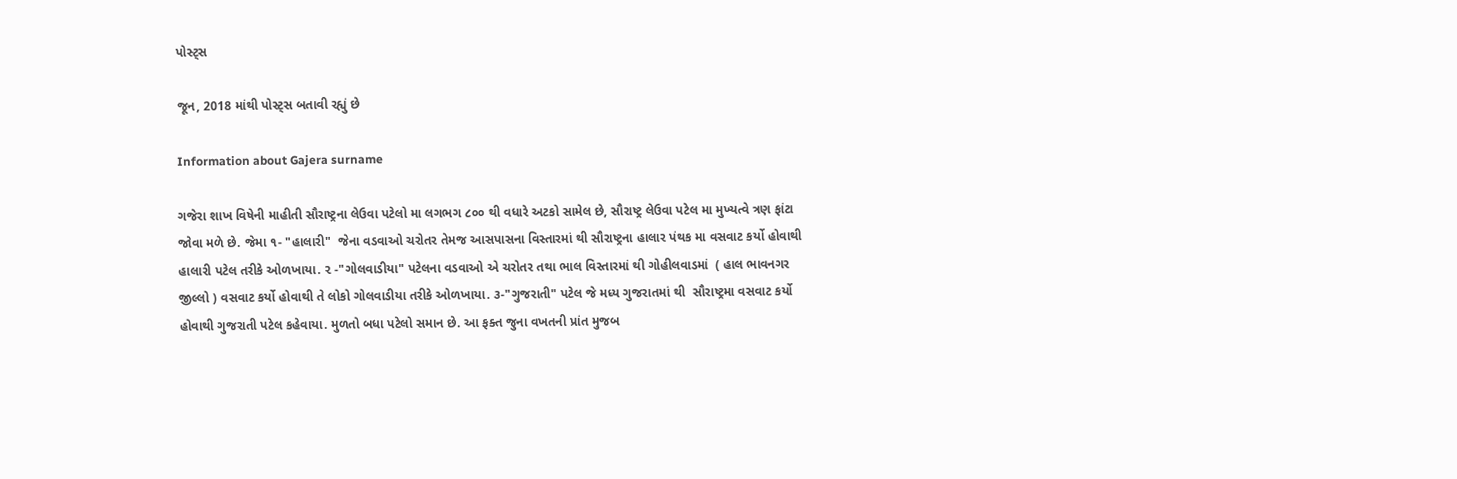પોસ્ટ્સ

જૂન, 2018 માંથી પોસ્ટ્સ બતાવી રહ્યું છે

Information about Gajera surname

ગજેરા શાખ વિષેની માહીતી સૌરાષ્ટ્રના લેઉવા પટેલો મા લગભગ ૮૦૦ થી વધારે અટકો સામેલ છે, સૌરાષ્ટ્ર લેઉવા પટેલ મા મુખ્યત્વે ત્રણ ફાંટા જોવા મળે છે. જેમા ૧- "હાલારી"  જેના વડવાઓ ચરોતર તેમજ આસપાસના વિસ્તારમાં થી સૌરાષ્ટ્રના હાલાર પંથક મા વસવાટ કર્યો હોવાથી હાલારી પટેલ તરીકે ઓળખાયા. ૨ -"ગોલવાડીયા" પટેલના વડવાઓ એ ચરોતર તથા ભાલ વિસ્તારમાં થી ગોહીલવાડમાં  ( હાલ ભાવનગર જીલ્લો ) વસવાટ કર્યો હોવાથી તે લોકો ગોલવાડીયા તરીકે ઓળખાયા. ૩-"ગુજરાતી" પટેલ જે મધ્ય ગુજરાતમાં થી  સૌરાષ્ટ્રમા વસવાટ કર્યો હોવાથી ગુજરાતી પટેલ કહેવાયા. મુળતો બધા પટેલો સમાન છે. આ ફક્ત જુના વખતની પ્રાંત મુજબ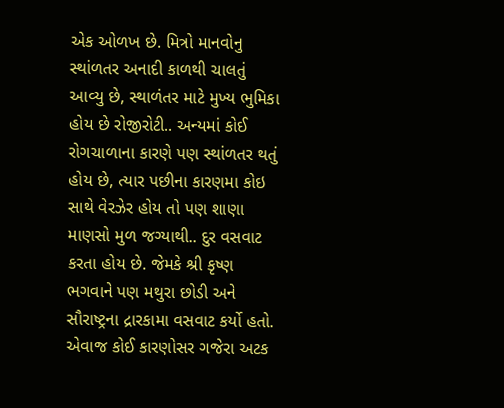એક ઓળખ છે. મિત્રો માનવોનુ સ્થાંળતર અનાદી કાળથી ચાલતું આવ્યુ છે, સ્થાળંતર માટે મુખ્ય ભુમિકા હોય છે રોજીરોટી.. અન્યમાં કોઈ રોગચાળાના કારણે પણ સ્થાંળતર થતું હોય છે, ત્યાર પછીના કારણમા કોઇ સાથે વેરઝેર હોય તો પણ શાણા માણસો મુળ જગ્યાથી.. દુર વસવાટ કરતા હોય છે. જેમકે શ્રી કૃષ્ણ ભગવાને પણ મથુરા છોડી અને સૌરાષ્ટ્રના દ્રારકામા વસવાટ કર્યો હતો. એવાજ કોઈ કારણોસર ગજેરા અટક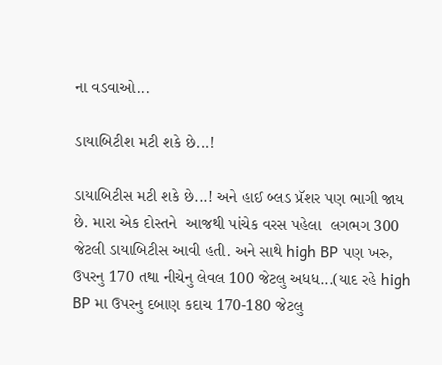ના વડવાઓ...

ડાયાબિટીશ મટી શકે છે...!

ડાયાબિટીસ મટી શકે છે...! અને હાઈ બ્લડ પ્રૅશર પણ ભાગી જાય છે. મારા એક દોસ્તને  આજથી પાંચેક વરસ પહેલા  લગભગ 300 જેટલી ડાયાબિટીસ આવી હતી. અને સાથે high BP પણ ખરુ, ઉપરનુ 170 તથા નીચેનુ લેવલ 100 જેટલુ અધધ...(યાદ રહે high BP મા ઉપરનુ દબાણ કદાચ 170-180 જેટલુ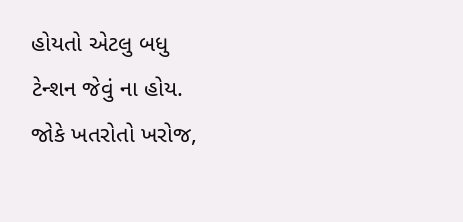હોયતો એટલુ બધુ ટેન્શન જેવું ના હોય. જોકે ખતરોતો ખરોજ,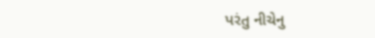પરંતુ નીચેનુ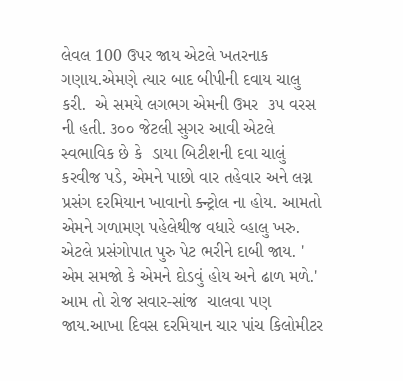લેવલ 100 ઉપર જાય એટલે ખતરનાક ગણાય.એમણે ત્યાર બાદ બીપીની દવાય ચાલુ કરી.  એ સમયે લગભગ એમની ઉમર  ૩૫ વરસ ની હતી. ૩૦૦ જેટલી સુગર આવી એટલે સ્વભાવિક છે કે  ડાયા બિટીશની દવા ચાલું કરવીજ પડે, એમને પાછો વાર તહેવાર અને લગ્ન પ્રસંગ દરમિયાન ખાવાનો ક્ન્ટ્રોલ ના હોય. આમતો એમને ગળામણ પહેલેથીજ વધારે વ્હાલુ ખરુ. એટલે પ્રસંગોપાત પુરુ પેટ ભરીને દાબી જાય. ' એમ સમજો કે એમને દોડવું હોય અને ઢાળ મળે.' આમ તો રોજ સવાર-સાંજ  ચાલવા પણ જાય.આખા દિવસ દરમિયાન ચાર પાંચ કિલોમીટર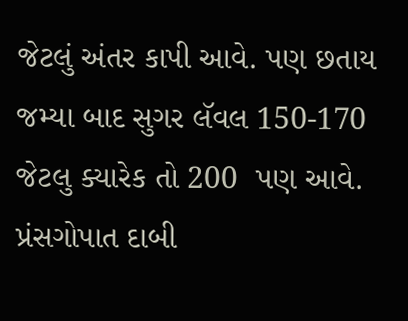જેટલું અંતર કાપી આવે. પણ છતાય જમ્યા બાદ સુગર લૅવલ 150-170 જેટલુ ક્યારેક તો 200  પણ આવે. પ્રંસગોપાત દાબી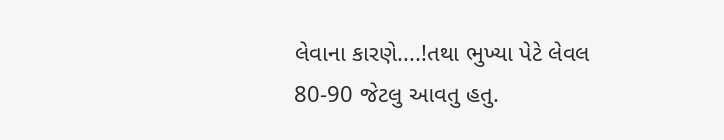લેવાના કારણે....!તથા ભુખ્યા પેટે લેવલ 80-90 જેટલુ આવતુ હતુ.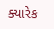ક્યારેક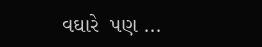વઘારે  પણ ...